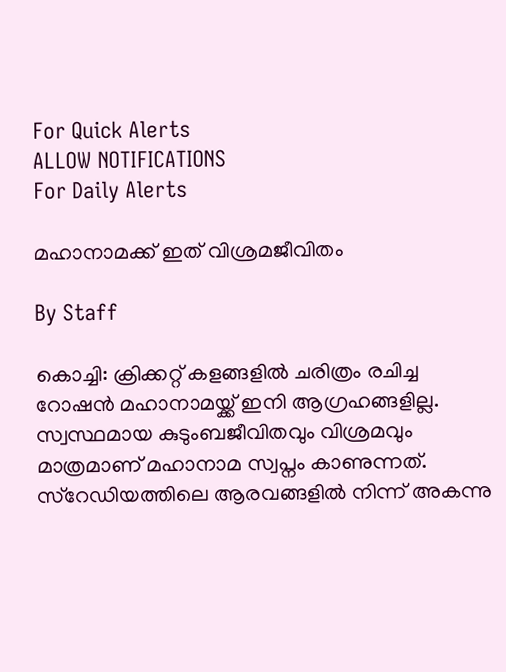For Quick Alerts
ALLOW NOTIFICATIONS
For Daily Alerts

മഹാനാമക്ക് ഇത് വിശ്രമജീവിതം

By Staff

കൊച്ചി: ക്രിക്കറ്റ് കളങ്ങളില്‍ ചരിത്രം രചിച്ച റോഷന്‍ മഹാനാമയ്ക്ക് ഇനി ആഗ്രഹങ്ങളില്ല. സ്വസ്ഥമായ കുടുംബജീവിതവും വിശ്രമവും മാത്രമാണ് മഹാനാമ സ്വപ്നം കാണുന്നത്. സ്റേഡിയത്തിലെ ആരവങ്ങളില്‍ നിന്ന് അകന്നു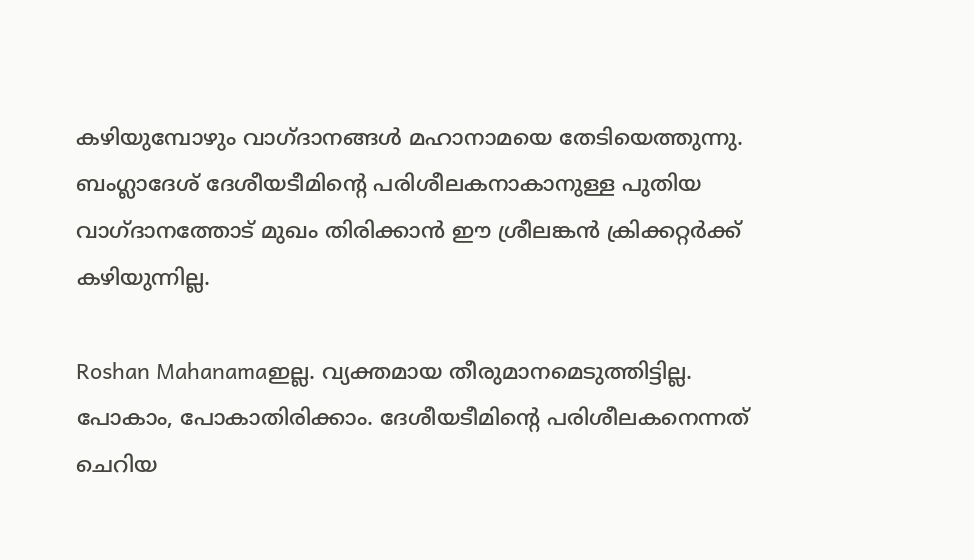കഴിയുമ്പോഴും വാഗ്ദാനങ്ങള്‍ മഹാനാമയെ തേടിയെത്തുന്നു. ബംഗ്ലാദേശ് ദേശീയടീമിന്റെ പരിശീലകനാകാനുള്ള പുതിയ വാഗ്ദാനത്തോട് മുഖം തിരിക്കാന്‍ ഈ ശ്രീലങ്കന്‍ ക്രിക്കറ്റര്‍ക്ക് കഴിയുന്നില്ല.

Roshan Mahanamaഇല്ല. വ്യക്തമായ തീരുമാനമെടുത്തിട്ടില്ല. പോകാം, പോകാതിരിക്കാം. ദേശീയടീമിന്റെ പരിശീലകനെന്നത് ചെറിയ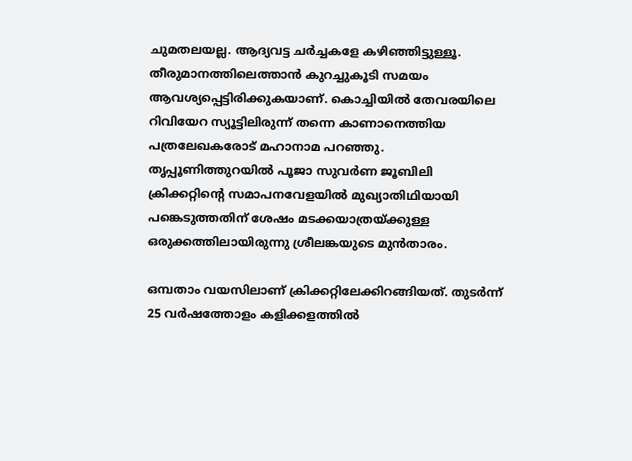ചുമതലയല്ല. ആദ്യവട്ട ചര്‍ച്ചകളേ കഴിഞ്ഞിട്ടുള്ളൂ. തീരുമാനത്തിലെത്താന്‍ കുറച്ചുകൂടി സമയം ആവശ്യപ്പെട്ടിരിക്കുകയാണ്. കൊച്ചിയില്‍ തേവരയിലെ റിവിയേറ സ്യൂട്ടിലിരുന്ന് തന്നെ കാണാനെത്തിയ പത്രലേഖകരോട് മഹാനാമ പറഞ്ഞു. തൃപ്പൂണിത്തുറയില്‍ പൂജാ സുവര്‍ണ ജൂബിലി ക്രിക്കറ്റിന്റെ സമാപനവേളയില്‍ മുഖ്യാതിഥിയായി പങ്കെടുത്തതിന് ശേഷം മടക്കയാത്രയ്ക്കുള്ള ഒരുക്കത്തിലായിരുന്നു ശ്രീലങ്കയുടെ മുന്‍താരം.

ഒമ്പതാം വയസിലാണ് ക്രിക്കറ്റിലേക്കിറങ്ങിയത്. തുടര്‍ന്ന് 25 വര്‍ഷത്തോളം കളിക്കളത്തില്‍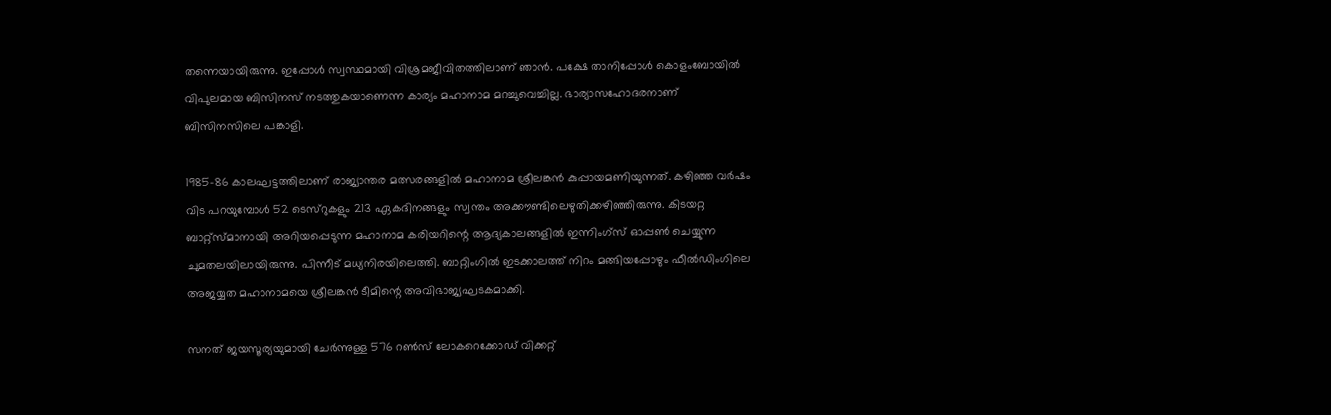തന്നെയായിരുന്നു. ഇപ്പോള്‍ സ്വസ്ഥമായി വിശ്രമജീവിതത്തിലാണ് ഞാന്‍. പക്ഷേ താനിപ്പോള്‍ കൊളംബോയില്‍ വിപുലമായ ബിസിനസ് നടത്തുകയാണെന്ന കാര്യം മഹാനാമ മറച്ചുവെച്ചില്ല. ഭാര്യാസഹോദരനാണ് ബിസിനസിലെ പങ്കാളി.

1985-86 കാലഘട്ടത്തിലാണ് രാജ്യാന്തര മത്സരങ്ങളില്‍ മഹാനാമ ശ്രീലങ്കന്‍ കുപ്പായമണിയുന്നത്. കഴിഞ്ഞ വര്‍ഷം വിട പറയുമ്പോള്‍ 52 ടെസ്റുകളും 213 ഏകദിനങ്ങളും സ്വന്തം അക്കൗണ്ടിലെഴുതിക്കഴിഞ്ഞിരുന്നു. കിടയറ്റ ബാറ്റ്സ്മാനായി അറിയപ്പെടുന്ന മഹാനാമ കരിയറിന്റെ ആദ്യകാലങ്ങളില്‍ ഇന്നിംഗ്സ് ഓപ്പണ്‍ ചെയ്യുന്ന ചുമതലയിലായിരുന്നു. പിന്നീട് മധ്യനിരയിലെത്തി. ബാറ്റിംഗില്‍ ഇടക്കാലത്ത് നിറം മങ്ങിയപ്പോഴും ഫീല്‍ഡിംഗിലെ അജയ്യത മഹാനാമയെ ശ്രീലങ്കന്‍ ടീമിന്റെ അവിഭാജ്യഘടകമാക്കി.

സനത് ജയസൂര്യയുമായി ചേര്‍ന്നുള്ള 576 റണ്‍സ് ലോകറെക്കോഡ് വിക്കറ്റ്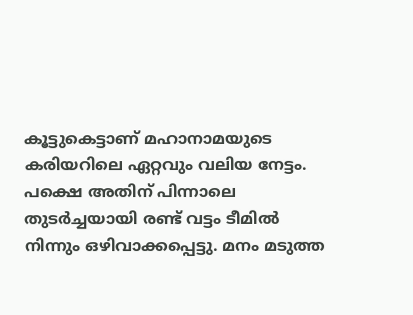കൂട്ടുകെട്ടാണ് മഹാനാമയുടെ കരിയറിലെ ഏറ്റവും വലിയ നേട്ടം. പക്ഷെ അതിന് പിന്നാലെ തുടര്‍ച്ചയായി രണ്ട് വട്ടം ടീമില്‍ നിന്നും ഒഴിവാക്കപ്പെട്ടു. മനം മടുത്ത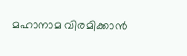മഹാനാമ വിരമിക്കാന്‍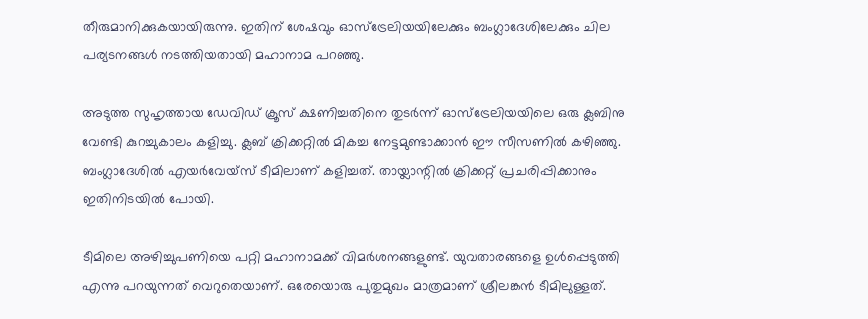തീരുമാനിക്കുകയായിരുന്നു. ഇതിന് ശേഷവും ഓസ്ട്രേലിയയിലേക്കും ബംഗ്ലാദേശിലേക്കും ചില പര്യടനങ്ങള്‍ നടത്തിയതായി മഹാനാമ പറഞ്ഞു.

അടുത്ത സുഹൃത്തായ ഡേവിഡ് ക്രൂസ് ക്ഷണിച്ചതിനെ തുടര്‍ന്ന് ഓസ്ട്രേലിയയിലെ ഒരു ക്ലബിനു വേണ്ടി കുറച്ചുകാലം കളിച്ചു. ക്ലബ് ക്രിക്കറ്റില്‍ മികച്ച നേട്ടമുണ്ടാക്കാന്‍ ഈ സീസണില്‍ കഴിഞ്ഞു. ബംഗ്ലാദേശില്‍ എയര്‍വേയ്സ് ടീമിലാണ് കളിച്ചത്. തായ്ലാന്റില്‍ ക്രിക്കറ്റ് പ്രചരിപ്പിക്കാനും ഇതിനിടയില്‍ പോയി.

ടീമിലെ അഴിച്ചുപണിയെ പറ്റി മഹാനാമക്ക് വിമര്‍ശനങ്ങളുണ്ട്. യുവതാരങ്ങളെ ഉള്‍പ്പെടുത്തി എന്നു പറയുന്നത് വെറുതെയാണ്. ഒരേയൊരു പുതുമുഖം മാത്രമാണ് ശ്രീലങ്കന്‍ ടീമിലുള്ളത്.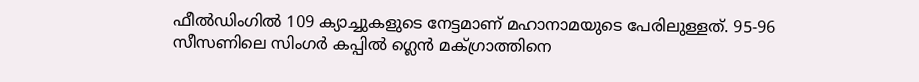ഫീല്‍ഡിംഗില്‍ 109 ക്യാച്ചുകളുടെ നേട്ടമാണ് മഹാനാമയുടെ പേരിലുള്ളത്. 95-96 സീസണിലെ സിംഗര്‍ കപ്പില്‍ ഗ്ലെന്‍ മക്ഗ്രാത്തിനെ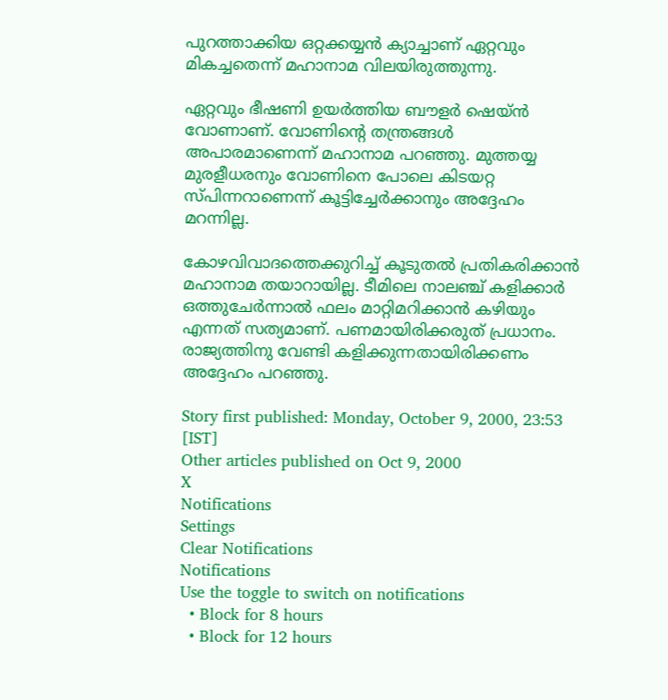പുറത്താക്കിയ ഒറ്റക്കയ്യന്‍ ക്യാച്ചാണ് ഏറ്റവും മികച്ചതെന്ന് മഹാനാമ വിലയിരുത്തുന്നു.

ഏറ്റവും ഭീഷണി ഉയര്‍ത്തിയ ബൗളര്‍ ഷെയ്ന്‍ വോണാണ്. വോണിന്റെ തന്ത്രങ്ങള്‍ അപാരമാണെന്ന് മഹാനാമ പറഞ്ഞു. മുത്തയ്യ മുരളീധരനും വോണിനെ പോലെ കിടയറ്റ സ്പിന്നറാണെന്ന് കൂട്ടിച്ചേര്‍ക്കാനും അദ്ദേഹം മറന്നില്ല.

കോഴവിവാദത്തെക്കുറിച്ച് കൂടുതല്‍ പ്രതികരിക്കാന്‍ മഹാനാമ തയാറായില്ല. ടീമിലെ നാലഞ്ച് കളിക്കാര്‍ ഒത്തുചേര്‍ന്നാല്‍ ഫലം മാറ്റിമറിക്കാന്‍ കഴിയും എന്നത് സത്യമാണ്. പണമായിരിക്കരുത് പ്രധാനം. രാജ്യത്തിനു വേണ്ടി കളിക്കുന്നതായിരിക്കണം അദ്ദേഹം പറഞ്ഞു.

Story first published: Monday, October 9, 2000, 23:53 [IST]
Other articles published on Oct 9, 2000
X
Notifications
Settings
Clear Notifications
Notifications
Use the toggle to switch on notifications
  • Block for 8 hours
  • Block for 12 hours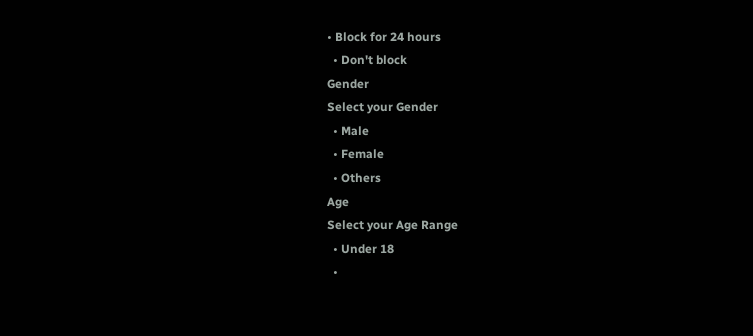• Block for 24 hours
  • Don't block
Gender
Select your Gender
  • Male
  • Female
  • Others
Age
Select your Age Range
  • Under 18
  •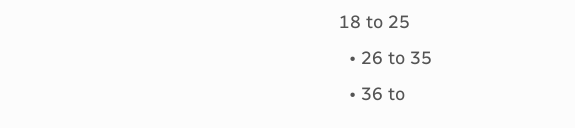18 to 25
  • 26 to 35
  • 36 to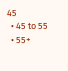45
  • 45 to 55
  • 55+